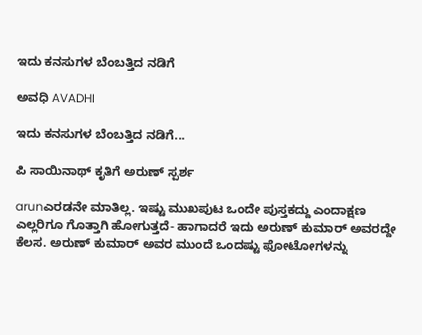ಇದು ಕನಸುಗಳ ಬೆಂಬತ್ತಿದ ನಡಿಗೆ‍

ಅವಧಿ AVADHI

ಇದು ಕನಸುಗಳ ಬೆಂಬತ್ತಿದ ನಡಿಗೆ...

ಪಿ ಸಾಯಿನಾಥ್ ಕೃತಿಗೆ ಅರುಣ್ ಸ್ಪರ್ಶ

arunಎರಡನೇ ಮಾತಿಲ್ಲ. ಇಷ್ಟು ಮುಖಪುಟ ಒಂದೇ ಪುಸ್ತಕದ್ದು ಎಂದಾಕ್ಷಣ ಎಲ್ಲರಿಗೂ ಗೊತ್ತಾಗಿ ಹೋಗುತ್ತದೆ- ಹಾಗಾದರೆ ಇದು ಅರುಣ್ ಕುಮಾರ್ ಅವರದ್ದೇ ಕೆಲಸ. ಅರುಣ್ ಕುಮಾರ್ ಅವರ ಮುಂದೆ ಒಂದಷ್ಟು ಫೋಟೋಗಳನ್ನು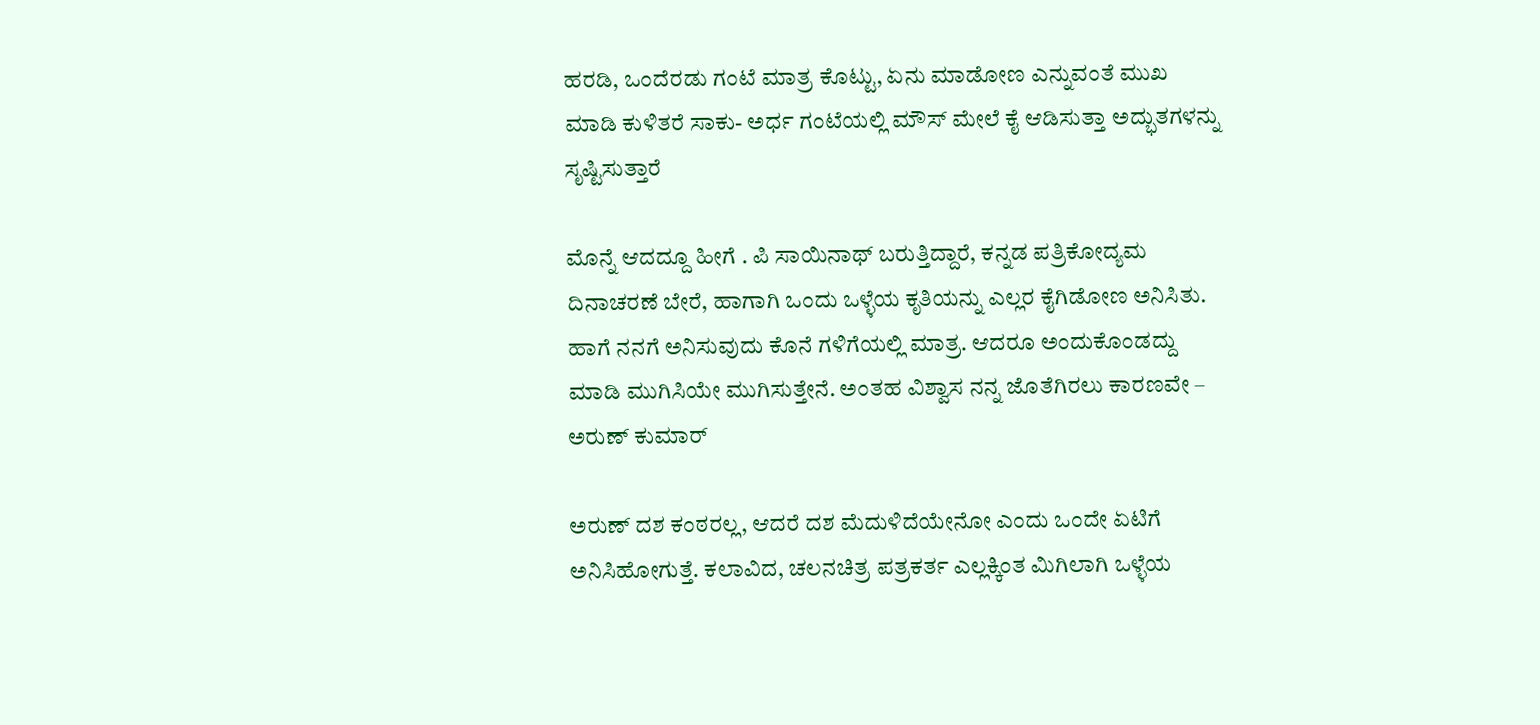ಹರಡಿ, ಒಂದೆರಡು ಗಂಟೆ ಮಾತ್ರ ಕೊಟ್ಟು, ಏನು ಮಾಡೋಣ ಎನ್ನುವಂತೆ ಮುಖ ಮಾಡಿ ಕುಳಿತರೆ ಸಾಕು- ಅರ್ಧ ಗಂಟೆಯಲ್ಲಿ ಮೌಸ್ ಮೇಲೆ ಕೈ ಆಡಿಸುತ್ತಾ ಅದ್ಭುತಗಳನ್ನು ಸೃಷ್ಟಿಸುತ್ತಾರೆ

ಮೊನ್ನೆ ಆದದ್ದೂ ಹೀಗೆ . ಪಿ ಸಾಯಿನಾಥ್ ಬರುತ್ತಿದ್ದಾರೆ, ಕನ್ನಡ ಪತ್ರಿಕೋದ್ಯಮ ದಿನಾಚರಣೆ ಬೇರೆ, ಹಾಗಾಗಿ ಒಂದು ಒಳ್ಳೆಯ ಕೃತಿಯನ್ನು ಎಲ್ಲರ ಕೈಗಿಡೋಣ ಅನಿಸಿತು. ಹಾಗೆ ನನಗೆ ಅನಿಸುವುದು ಕೊನೆ ಗಳಿಗೆಯಲ್ಲಿ ಮಾತ್ರ. ಆದರೂ ಅಂದುಕೊಂಡದ್ದು ಮಾಡಿ ಮುಗಿಸಿಯೇ ಮುಗಿಸುತ್ತೇನೆ. ಅಂತಹ ವಿಶ್ವಾಸ ನನ್ನ ಜೊತೆಗಿರಲು ಕಾರಣವೇ – ಅರುಣ್ ಕುಮಾರ್

ಅರುಣ್ ದಶ ಕಂಠರಲ್ಲ, ಆದರೆ ದಶ ಮೆದುಳಿದೆಯೇನೋ ಎಂದು ಒಂದೇ ಏಟಿಗೆ ಅನಿಸಿಹೋಗುತ್ತೆ. ಕಲಾವಿದ, ಚಲನಚಿತ್ರ ಪತ್ರಕರ್ತ ಎಲ್ಲಕ್ಕಿಂತ ಮಿಗಿಲಾಗಿ ಒಳ್ಳೆಯ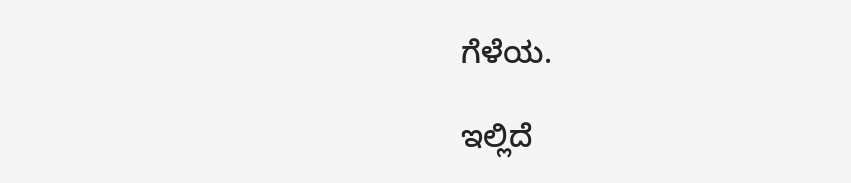ಗೆಳೆಯ.

ಇಲ್ಲಿದೆ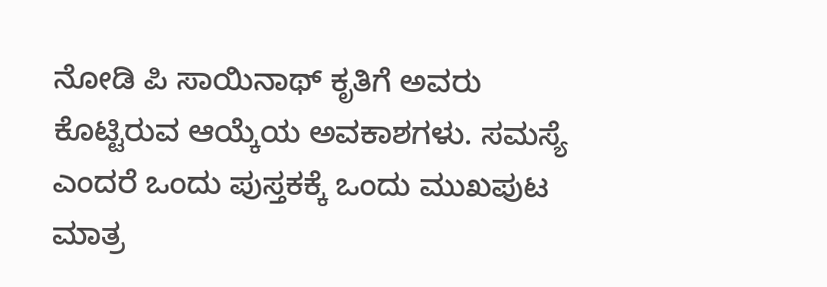ನೋಡಿ ಪಿ ಸಾಯಿನಾಥ್ ಕೃತಿಗೆ ಅವರು ಕೊಟ್ಟಿರುವ ಆಯ್ಕೆಯ ಅವಕಾಶಗಳು. ಸಮಸ್ಯೆ ಎಂದರೆ ಒಂದು ಪುಸ್ತಕಕ್ಕೆ ಒಂದು ಮುಖಪುಟ ಮಾತ್ರ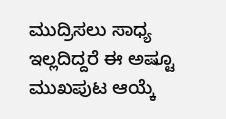ಮುದ್ರಿಸಲು ಸಾಧ್ಯ ಇಲ್ಲದಿದ್ದರೆ ಈ ಅಷ್ಟೂ ಮುಖಪುಟ ಆಯ್ಕೆ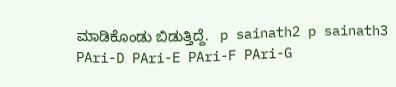ಮಾಡಿಕೊಂಡು ಬಿಡುತ್ತಿದ್ದೆ.   p sainath2 p sainath3 PAri-D PAri-E PAri-F PAri-G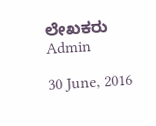ಲೇಖಕರು Admin

30 June, 2016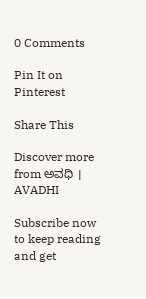0 Comments

Pin It on Pinterest

Share This

Discover more from ಅವಧಿ । AVADHI

Subscribe now to keep reading and get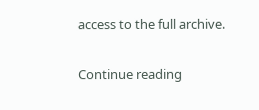access to the full archive.

Continue reading